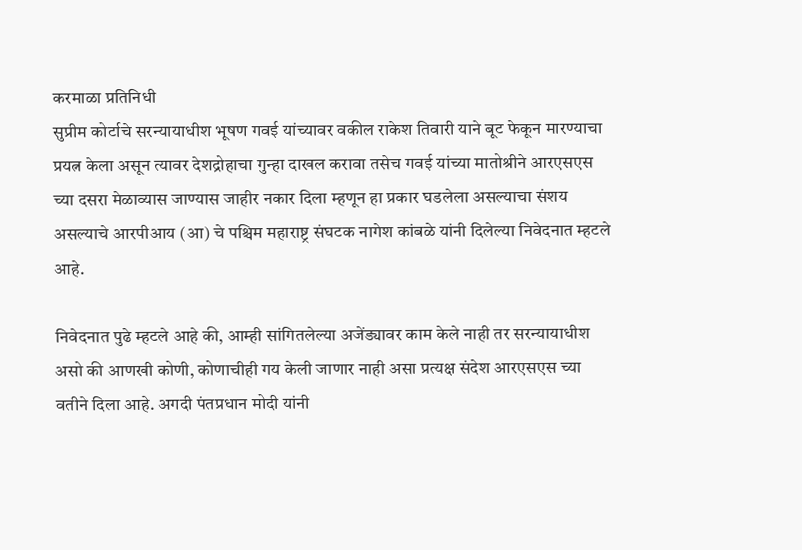करमाळा प्रतिनिधी
सुप्रीम कोर्टाचे सरन्यायाधीश भूषण गवई यांच्यावर वकील राकेश तिवारी याने बूट फेकून मारण्याचा प्रयत्न केला असून त्यावर देशद्रोहाचा गुन्हा दाखल करावा तसेच गवई यांच्या मातोश्रीने आरएसएस च्या दसरा मेळाव्यास जाण्यास जाहीर नकार दिला म्हणून हा प्रकार घडलेला असल्याचा संशय असल्याचे आरपीआय (आ) चे पश्चिम महाराष्ट्र संघटक नागेश कांबळे यांनी दिलेल्या निवेदनात म्हटले आहे.

निवेदनात पुढे म्हटले आहे की, आम्ही सांगितलेल्या अजेंड्यावर काम केले नाही तर सरन्यायाधीश असो की आणखी कोणी, कोणाचीही गय केली जाणार नाही असा प्रत्यक्ष संदेश आरएसएस च्या वतीने दिला आहे. अगदी पंतप्रधान मोदी यांनी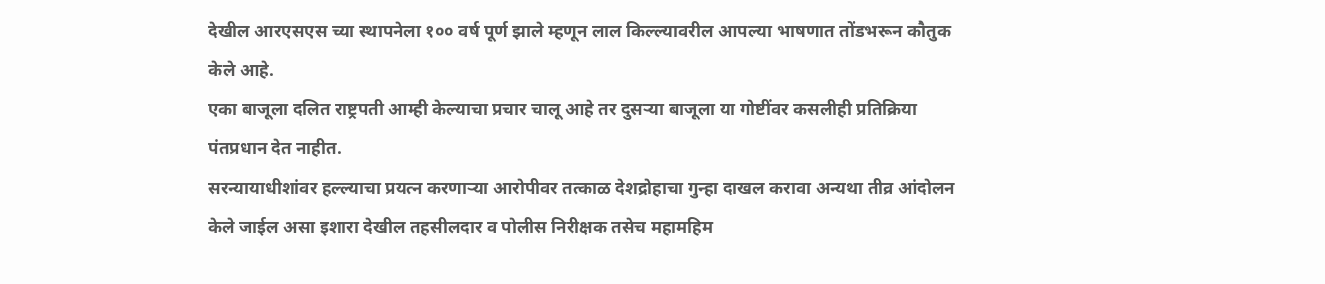देखील आरएसएस च्या स्थापनेला १०० वर्ष पूर्ण झाले म्हणून लाल किल्ल्यावरील आपल्या भाषणात तोंडभरून कौतुक केले आहे.
एका बाजूला दलित राष्ट्रपती आम्ही केल्याचा प्रचार चालू आहे तर दुसऱ्या बाजूला या गोष्टींवर कसलीही प्रतिक्रिया पंतप्रधान देत नाहीत.
सरन्यायाधीशांवर हल्ल्याचा प्रयत्न करणाऱ्या आरोपीवर तत्काळ देशद्रोहाचा गुन्हा दाखल करावा अन्यथा तीव्र आंदोलन केले जाईल असा इशारा देखील तहसीलदार व पोलीस निरीक्षक तसेच महामहिम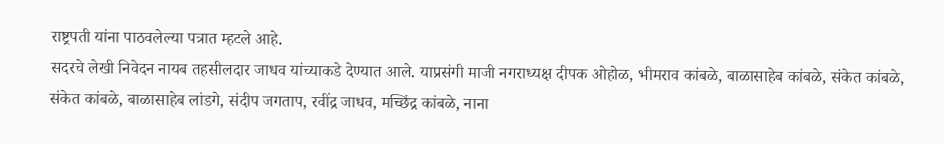राष्ट्रपती यांना पाठवलेल्या पत्रात म्हटले आहे.
सदरचे लेखी निवेदन नायब तहसीलदार जाधव यांच्याकडे देण्यात आले. याप्रसंगी माजी नगराध्यक्ष दीपक ओहोळ, भीमराव कांबळे, बाळासाहेब कांबळे, संकेत कांबळे, संकेत कांबळे, बाळासाहेब लांडगे, संदीप जगताप, रवींद्र जाधव, मच्छिंद्र कांबळे, नाना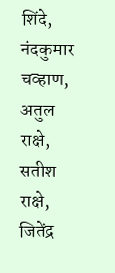शिंदे, नंदकुमार चव्हाण, अतुल राक्षे, सतीश राक्षे, जितेंद्र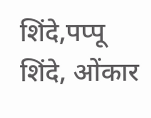शिंदे,पप्पू शिंदे, ओंकार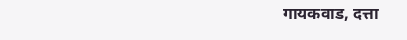गायकवाड, दत्ता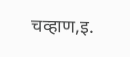चव्हाण,इ.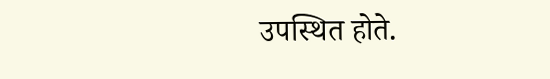उपस्थित होते.